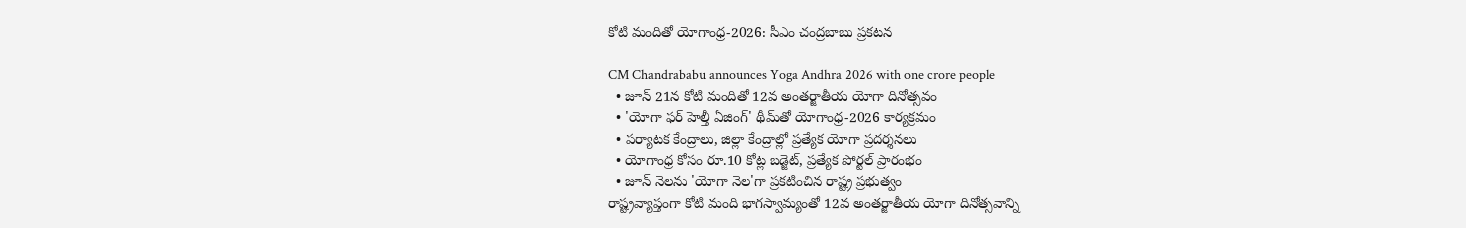కోటి మందితో యోగాంధ్ర-2026: సీఎం చంద్రబాబు ప్రకటన

CM Chandrababu announces Yoga Andhra 2026 with one crore people
  • జూన్ 21న కోటి మందితో 12వ అంతర్జాతీయ యోగా దినోత్సవం
  • 'యోగా ఫర్ హెల్తీ ఏజింగ్' థీమ్‌తో యోగాంధ్ర-2026 కార్యక్రమం
  • పర్యాటక కేంద్రాలు, జిల్లా కేంద్రాల్లో ప్రత్యేక యోగా ప్రదర్శనలు
  • యోగాంధ్ర కోసం రూ.10 కోట్ల బడ్జెట్, ప్రత్యేక పోర్టల్ ప్రారంభం
  • జూన్ నెలను 'యోగా నెల'గా ప్రకటించిన రాష్ట్ర ప్రభుత్వం
రాష్ట్రవ్యాప్తంగా కోటి మంది భాగస్వామ్యంతో 12వ అంతర్జాతీయ యోగా దినోత్సవాన్ని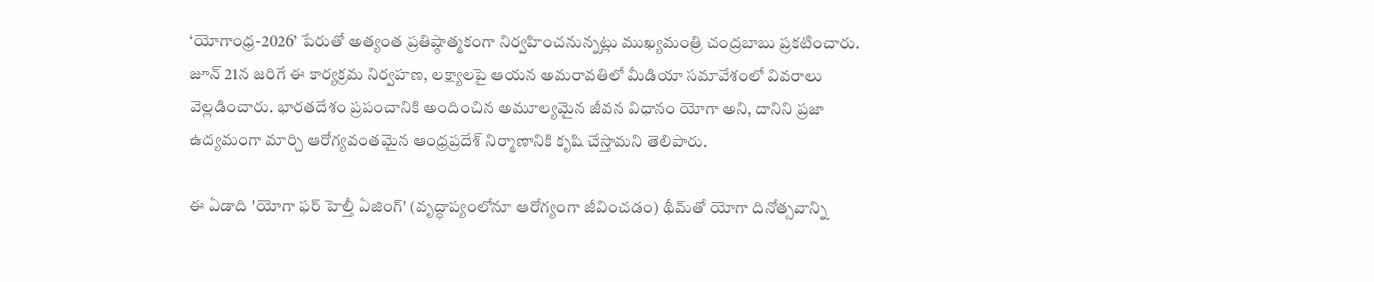‘యోగాంధ్ర-2026’ పేరుతో అత్యంత ప్రతిష్ఠాత్మకంగా నిర్వహించనున్నట్లు ముఖ్యమంత్రి చంద్రబాబు ప్రకటించారు. జూన్ 21న జరిగే ఈ కార్యక్రమ నిర్వహణ, లక్ష్యాలపై ఆయన అమరావతిలో మీడియా సమావేశంలో వివరాలు వెల్లడించారు. భారతదేశం ప్రపంచానికి అందించిన అమూల్యమైన జీవన విధానం యోగా అని, దానిని ప్రజా ఉద్యమంగా మార్చి ఆరోగ్యవంతమైన ఆంధ్రప్రదేశ్ నిర్మాణానికి కృషి చేస్తామని తెలిపారు.

ఈ ఏడాది 'యోగా ఫర్ హెల్తీ ఏజింగ్' (వృద్ధాప్యంలోనూ ఆరోగ్యంగా జీవించడం) థీమ్‌తో యోగా దినోత్సవాన్ని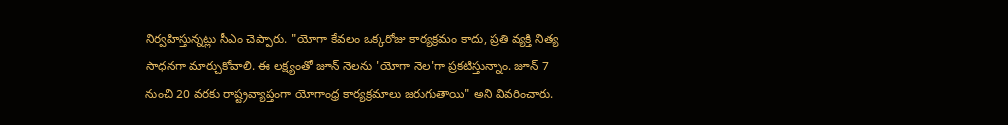నిర్వహిస్తున్నట్లు సీఎం చెప్పారు. "యోగా కేవలం ఒక్కరోజు కార్యక్రమం కాదు, ప్రతి వ్యక్తి నిత్య సాధనగా మార్చుకోవాలి. ఈ లక్ష్యంతో జూన్ నెలను 'యోగా నెల'గా ప్రకటిస్తున్నాం. జూన్ 7 నుంచి 20 వరకు రాష్ట్రవ్యాప్తంగా యోగాంధ్ర కార్యక్రమాలు జరుగుతాయి" అని వివరించారు.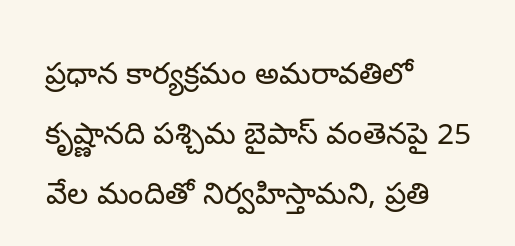ప్రధాన కార్యక్రమం అమరావతిలో కృష్ణానది పశ్చిమ బైపాస్ వంతెనపై 25 వేల మందితో నిర్వహిస్తామని, ప్రతి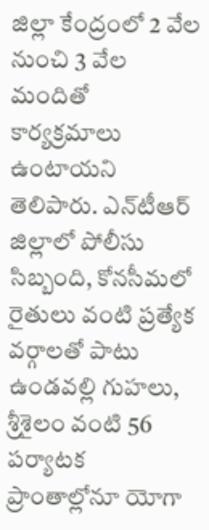జిల్లా కేంద్రంలో 2 వేల నుంచి 3 వేల మందితో కార్యక్రమాలు ఉంటాయని తెలిపారు. ఎన్‌టీఆర్ జిల్లాలో పోలీసు సిబ్బంది, కోనసీమలో రైతులు వంటి ప్రత్యేక వర్గాలతో పాటు ఉండవల్లి గుహలు, శ్రీశైలం వంటి 56 పర్యాటక ప్రాంతాల్లోనూ యోగా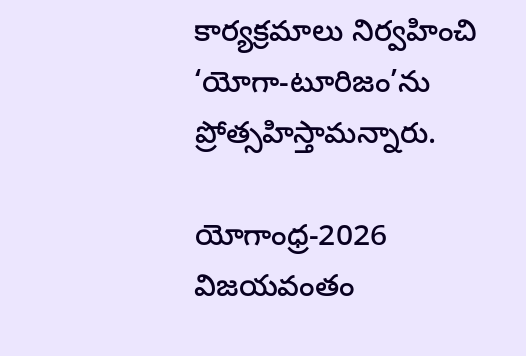కార్యక్రమాలు నిర్వహించి ‘యోగా-టూరిజం’ను ప్రోత్సహిస్తామన్నారు.

యోగాంధ్ర-2026 విజయవంతం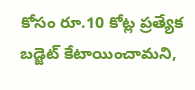కోసం రూ.10 కోట్ల ప్రత్యేక బడ్జెట్ కేటాయించామని,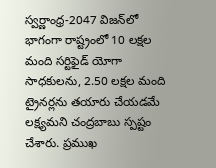స్వర్ణాంధ్ర-2047 విజన్‌లో భాగంగా రాష్ట్రంలో 10 లక్షల మంది సర్టిఫైడ్ యోగా సాధకులను, 2.50 లక్షల మంది ట్రైనర్లను తయారు చేయడమే లక్ష్యమని చంద్రబాబు స్పష్టం చేశారు. ప్రముఖ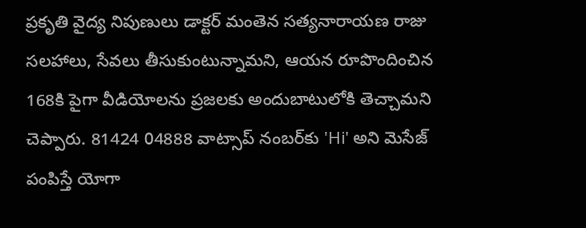ప్రకృతి వైద్య నిపుణులు డాక్టర్ మంతెన సత్యనారాయణ రాజు సలహాలు, సేవలు తీసుకుంటున్నామని, ఆయన రూపొందించిన 168కి పైగా వీడియోలను ప్రజలకు అందుబాటులోకి తెచ్చామని చెప్పారు. 81424 04888 వాట్సాప్ నంబర్‌కు 'Hi' అని మెసేజ్ పంపిస్తే యోగా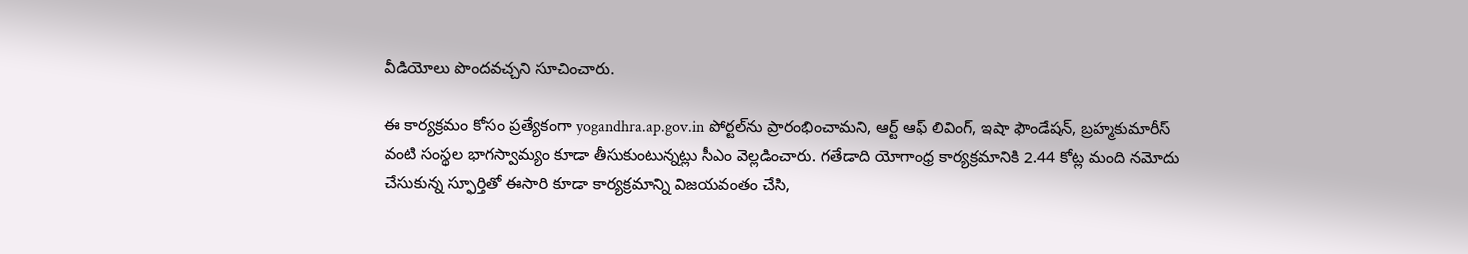వీడియోలు పొందవచ్చని సూచించారు.

ఈ కార్యక్రమం కోసం ప్రత్యేకంగా yogandhra.ap.gov.in పోర్టల్‌ను ప్రారంభించామని, ఆర్ట్ ఆఫ్ లివింగ్, ఇషా ఫౌండేషన్, బ్రహ్మకుమారీస్ వంటి సంస్థల భాగస్వామ్యం కూడా తీసుకుంటున్నట్లు సీఎం వెల్లడించారు. గతేడాది యోగాంధ్ర కార్యక్రమానికి 2.44 కోట్ల మంది నమోదు చేసుకున్న స్ఫూర్తితో ఈసారి కూడా కార్యక్రమాన్ని విజయవంతం చేసి,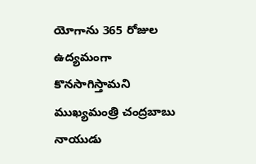యోగాను 365 రోజుల ఉద్యమంగా కొనసాగిస్తామని ముఖ్యమంత్రి చంద్రబాబు నాయుడు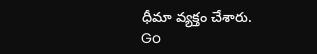ధీమా వ్యక్తం చేశారు.
Go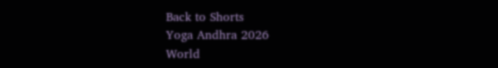Back to Shorts
Yoga Andhra 2026
World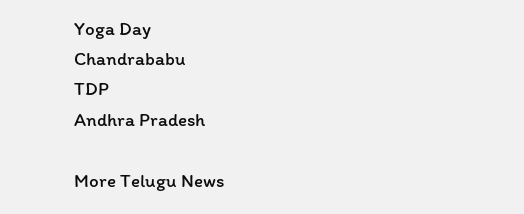Yoga Day
Chandrababu
TDP
Andhra Pradesh

More Telugu News